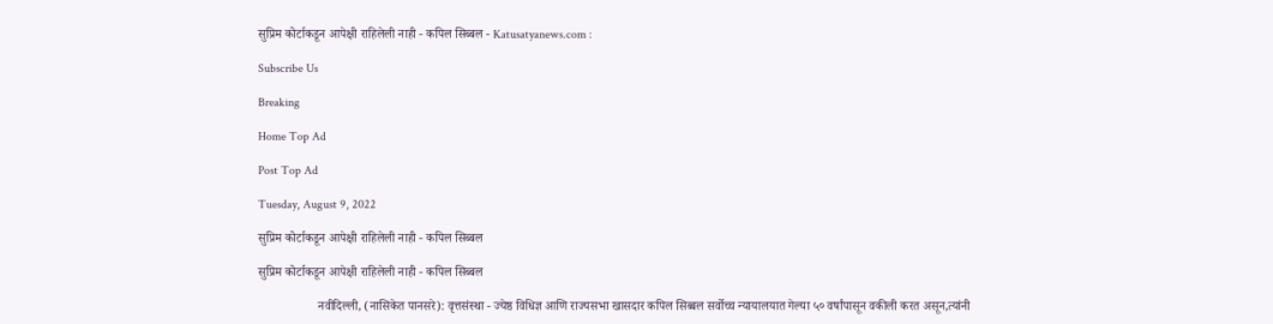सुप्रिम कोर्टाकडून आपेक्षी राहिलेली नाही - कपिल सिब्बल - Katusatyanews.com :

Subscribe Us

Breaking

Home Top Ad

Post Top Ad

Tuesday, August 9, 2022

सुप्रिम कोर्टाकडून आपेक्षी राहिलेली नाही - कपिल सिब्बल

सुप्रिम कोर्टाकडून आपेक्षी राहिलेली नाही - कपिल सिब्बल

                   नवीदिल्ली, (नासिकेत पानसरे): वृत्तसंस्था - ज्येष्ठ विधिज्ञ आणि राज्यसभा खासदार कपिल सिब्बल सर्वोच्च न्यायालयात गेल्या ५० वर्षांपासून वकीली करत असून,त्यांनी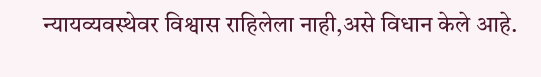न्यायव्यवस्थेवर विश्वास राहिलेला नाही,असे विधान केले आहे.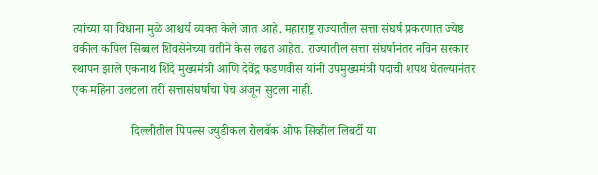त्यांच्या या विधाना मुळे आश्चर्य व्यक्त केले जात आहे. महाराष्ट्र राज्यातील सत्ता संघर्ष प्रकरणात ज्येष्ठ वकील कपिल सिब्बल शिवसेनेच्या वतीने केस लढत आहेत. राज्यातील सत्ता संघर्षानंतर नविन सरकार स्थापन झाले एकनाथ शिंदे मुख्यमंत्री आणि देवेंद्र फडणवीस यांनी उपमुख्यमंत्री पदाची शपथ घेतल्यानंतर एक महिना उलटला तरी सत्तासंघर्षाचा पेच अजून सुटला नाही.

                   दिल्लीतील पिपल्स ज्युडीकल रोलबॅक ओफ सिव्हील लिबर्टी या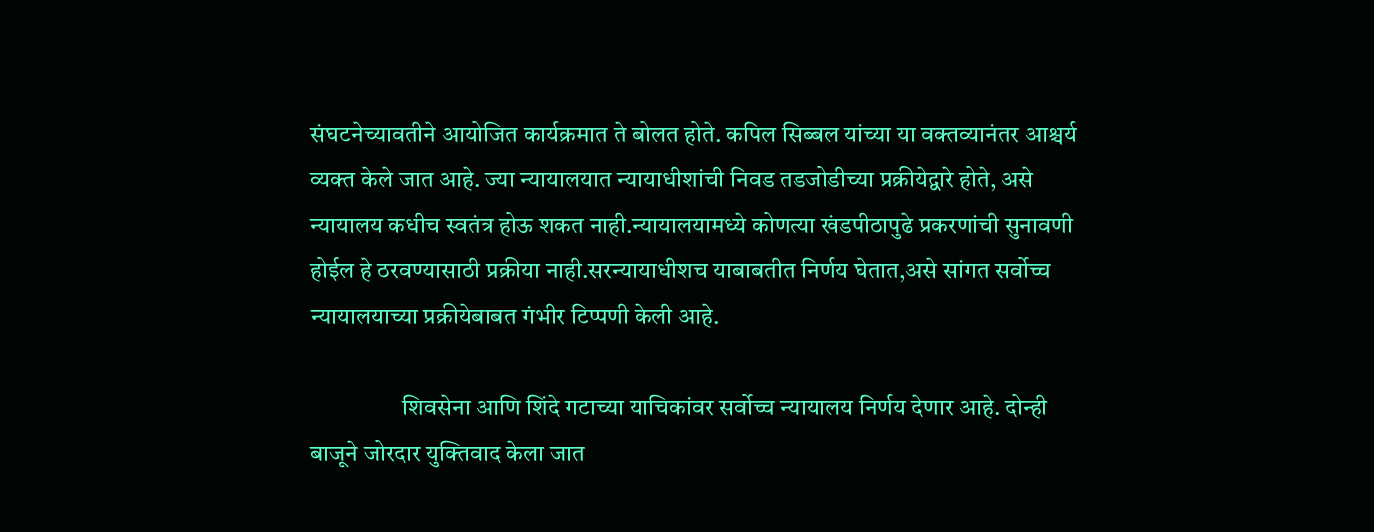संघटनेच्यावतीने आयोजित कार्यक्रमात ते बोलत होते. कपिल सिब्बल यांच्या या वक्तव्यानंतर आश्चर्य व्यक्त केले जात आहे. ज्या न्यायालयात न्यायाधीशांची निवड तडजोडीच्या प्रक्रीयेद्वारे होते, असे न्यायालय कधीच स्वतंत्र होऊ शकत नाही.न्यायालयामध्ये कोणत्या खंडपीठापुढे प्रकरणांची सुनावणी होईल हे ठरवण्यासाठी प्रक्रीया नाही.सरन्यायाधीशच याबाबतीत निर्णय घेतात,असे सांगत सर्वोच्च न्यायालयाच्या प्रक्रीयेबाबत गंभीर टिप्पणी केली आहे.

                   शिवसेना आणि शिंदे गटाच्या याचिकांवर सर्वोच्च न्यायालय निर्णय देणार आहे. दोन्ही बाजूने जोरदार युक्तिवाद केला जात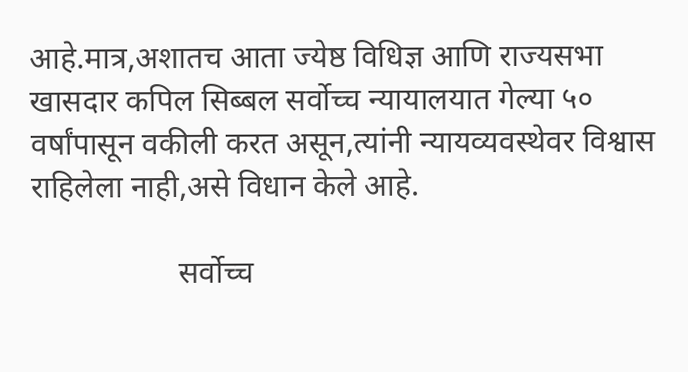आहे.मात्र,अशातच आता ज्येष्ठ विधिज्ञ आणि राज्यसभा खासदार कपिल सिब्बल सर्वोच्च न्यायालयात गेल्या ५० वर्षांपासून वकीली करत असून,त्यांनी न्यायव्यवस्थेवर विश्वास राहिलेला नाही,असे विधान केले आहे.

                   सर्वोच्च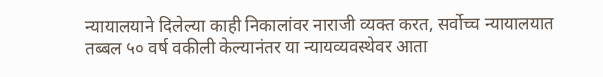न्यायालयाने दिलेल्या काही निकालांवर नाराजी व्यक्त करत, सर्वोच्च न्यायालयात तब्बल ५० वर्ष वकीली केल्यानंतर या न्यायव्यवस्थेवर आता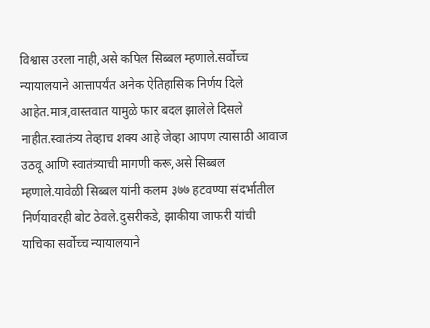विश्वास उरला नाही,असे कपिल सिब्बल म्हणाले.सर्वोच्च न्यायालयाने आत्तापर्यंत अनेक ऐतिहासिक निर्णय दिले आहेत.मात्र,वास्तवात यामुळे फार बदल झालेले दिसले नाहीत.स्वातंत्र्य तेव्हाच शक्य आहे जेव्हा आपण त्यासाठी आवाज उठवू आणि स्वातंत्र्याची मागणी करू,असे सिब्बल म्हणाले.यावेळी सिब्बल यांनी कलम ३७७ हटवण्या संदर्भातील निर्णयावरही बोट ठेवले.दुसरीकडे, झाकीया जाफरी यांची याचिका सर्वोच्च न्यायालयाने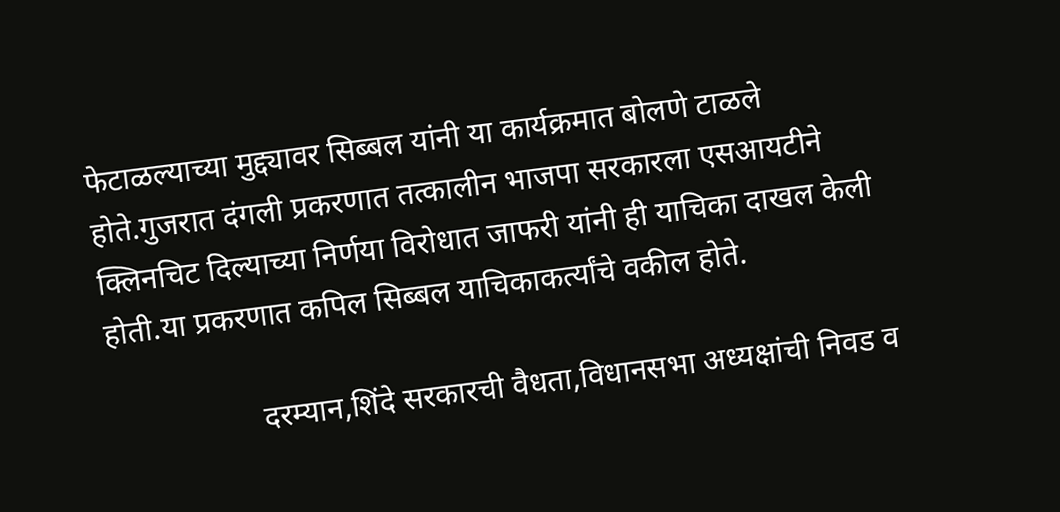फेटाळल्याच्या मुद्द्यावर सिब्बल यांनी या कार्यक्रमात बोलणे टाळले होते.गुजरात दंगली प्रकरणात तत्कालीन भाजपा सरकारला एसआयटीने क्लिनचिट दिल्याच्या निर्णया विरोधात जाफरी यांनी ही याचिका दाखल केली होती.या प्रकरणात कपिल सिब्बल याचिकाकर्त्यांचे वकील होते.

                   दरम्यान,शिंदे सरकारची वैधता,विधानसभा अध्यक्षांची निवड व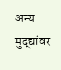अन्य मुद्द्यांवर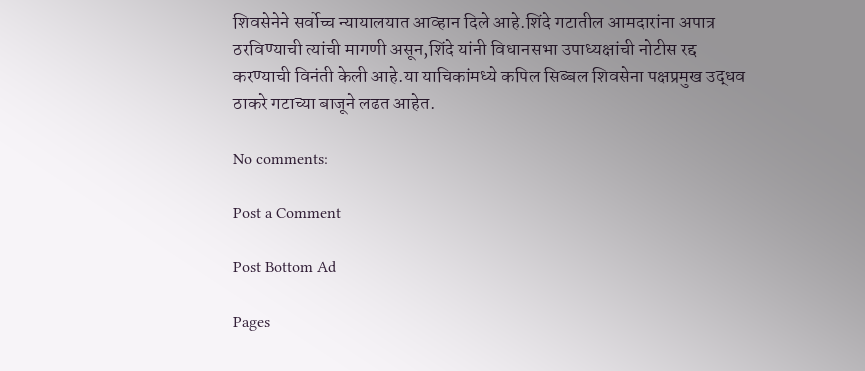शिवसेनेने सर्वोच्च न्यायालयात आव्हान दिले आहे.शिंदे गटातील आमदारांना अपात्र ठरविण्याची त्यांची मागणी असून,शिंदे यांनी विधानसभा उपाध्यक्षांची नोटीस रद्द करण्याची विनंती केली आहे.या याचिकांमध्ये कपिल सिब्बल शिवसेना पक्षप्रमुख उद्धव ठाकरे गटाच्या बाजूने लढत आहेत.

No comments:

Post a Comment

Post Bottom Ad

Pages